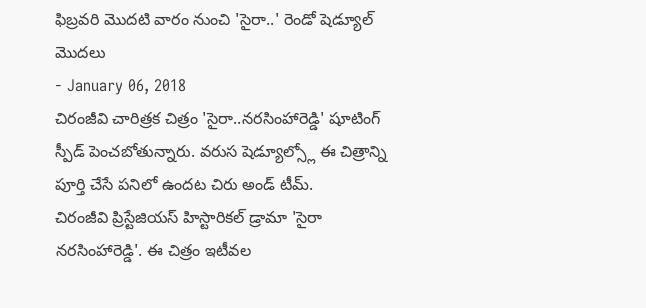ఫిబ్రవరి మొదటి వారం నుంచి 'సైరా..' రెండో షెడ్యూల్ మొదలు
- January 06, 2018
చిరంజీవి చారిత్రక చిత్రం 'సైరా..నరసింహారెడ్డి' షూటింగ్ స్పీడ్ పెంచబోతున్నారు. వరుస షెడ్యూల్స్లో ఈ చిత్రాన్ని పూర్తి చేసే పనిలో ఉందట చిరు అండ్ టీమ్.
చిరంజీవి ప్రిస్టేజియస్ హిస్టారికల్ డ్రామా 'సైరా నరసింహారెడ్డి'. ఈ చిత్రం ఇటీవల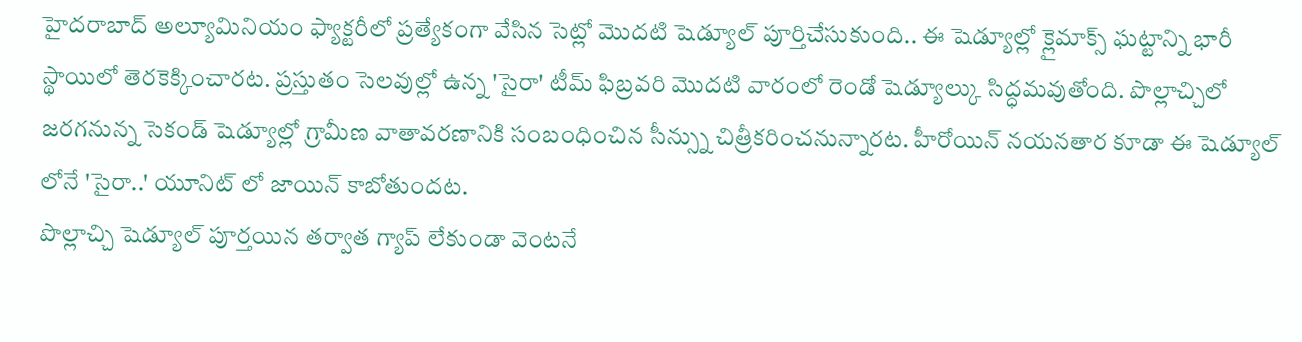హైదరాబాద్ అల్యూమినియం ఫ్యాక్టరీలో ప్రత్యేకంగా వేసిన సెట్లో మొదటి షెడ్యూల్ పూర్తిచేసుకుంది.. ఈ షెడ్యూల్లో క్లైమాక్స్ ఘట్టాన్ని భారీ స్థాయిలో తెరకెక్కించారట. ప్రస్తుతం సెలవుల్లో ఉన్న 'సైరా' టీమ్ ఫిబ్రవరి మొదటి వారంలో రెండో షెడ్యూల్కు సిద్ధమవుతోంది. పొల్లాచ్చిలో జరగనున్న సెకండ్ షెడ్యూల్లో గ్రామీణ వాతావరణానికి సంబంధించిన సీన్స్ను చిత్రీకరించనున్నారట. హీరోయిన్ నయనతార కూడా ఈ షెడ్యూల్ లోనే 'సైరా..' యూనిట్ లో జాయిన్ కాబోతుందట.
పొల్లాచ్చి షెడ్యూల్ పూర్తయిన తర్వాత గ్యాప్ లేకుండా వెంటనే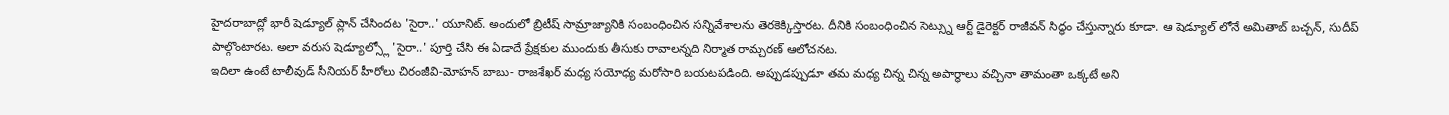హైదరాబాద్లో భారీ షెడ్యూల్ ప్లాన్ చేసిందట 'సైరా..' యూనిట్. అందులో బ్రిటీష్ సామ్రాజ్యానికి సంబంధించిన సన్నివేశాలను తెరకెక్కిస్తారట. దీనికి సంబంధించిన సెట్స్ను ఆర్ట్ డైరెక్టర్ రాజీవన్ సిద్ధం చేస్తున్నారు కూడా. ఆ షెడ్యూల్ లోనే అమితాబ్ బచ్చన్, సుదీప్ పాల్గొంటారట. అలా వరుస షెడ్యూల్స్లో 'సైరా..' పూర్తి చేసి ఈ ఏడాదే ప్రేక్షకుల ముందుకు తీసుకు రావాలన్నది నిర్మాత రామ్చరణ్ ఆలోచనట.
ఇదిలా ఉంటే టాలీవుడ్ సీనియర్ హీరోలు చిరంజీవి-మోహన్ బాబు- రాజశేఖర్ మధ్య సయోధ్య మరోసారి బయటపడింది. అప్పుడప్పుడూ తమ మధ్య చిన్న చిన్న అపార్థాలు వచ్చినా తామంతా ఒక్కటే అని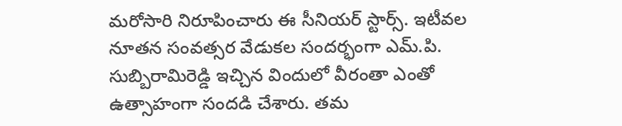మరోసారి నిరూపించారు ఈ సీనియర్ స్టార్స్. ఇటీవల నూతన సంవత్సర వేడుకల సందర్భంగా ఎమ్.పి. సుబ్బిరామిరెడ్డి ఇచ్చిన విందులో వీరంతా ఎంతో ఉత్సాహంగా సందడి చేశారు. తమ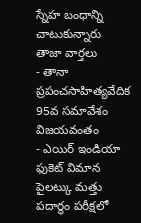స్నేహ బంధాన్ని చాటుకున్నారు
తాజా వార్తలు
- తానా ప్రపంచసాహిత్యవేదిక 95వ సమావేశం విజయవంతం
- ఎయిర్ ఇండియా ఫుకెట్ విమాన పైలట్కు మత్తు పదార్థం పరీక్షలో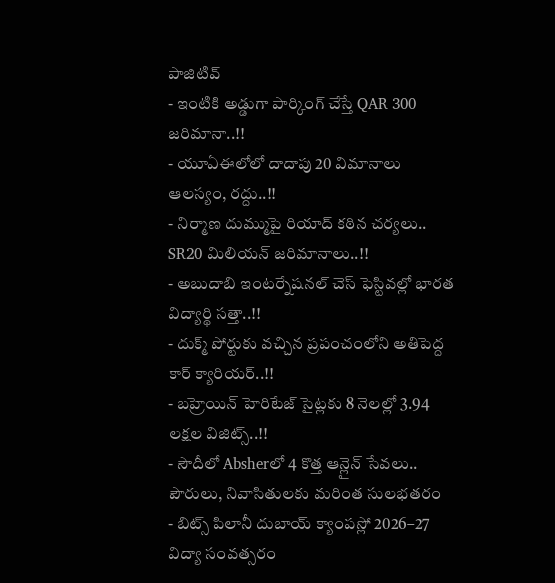పాజిటివ్
- ఇంటికి అడ్డుగా పార్కింగ్ చేస్తే QAR 300 జరిమానా..!!
- యూఏఈలోలో దాదాపు 20 విమానాలు ఆలస్యం, రద్దు..!!
- నిర్మాణ దుమ్ముపై రియాద్ కఠిన చర్యలు.. SR20 మిలియన్ జరిమానాలు..!!
- అబుదాబి ఇంటర్నేషనల్ చెస్ ఫెస్టివల్లో భారత విద్యార్థి సత్తా..!!
- దుక్మ్ పోర్టుకు వచ్చిన ప్రపంచంలోని అతిపెద్ద కార్ క్యారియర్..!!
- బహ్రెయిన్ హెరిటేజ్ సైట్లకు 8 నెలల్లో 3.94 లక్షల విజిట్స్..!!
- సౌదీలో Absherలో 4 కొత్త ఆన్లైన్ సేవలు.. పౌరులు, నివాసితులకు మరింత సులభతరం
- బిట్స్ పిలానీ దుబాయ్ క్యాంపస్లో 2026–27 విద్యా సంవత్సరం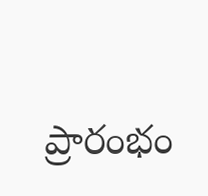ప్రారంభం